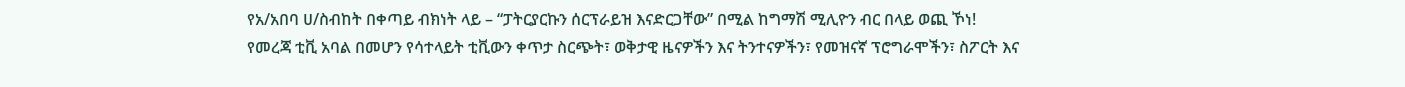የአ/አበባ ሀ/ስብከት በቀጣይ ብክነት ላይ – “ፓትርያርኩን ሰርፕራይዝ እናድርጋቸው” በሚል ከግማሽ ሚሊዮን ብር በላይ ወጪ ኾነ!
የመረጃ ቲቪ አባል በመሆን የሳተላይት ቲቪውን ቀጥታ ስርጭት፣ ወቅታዊ ዜናዎችን እና ትንተናዎችን፣ የመዝናኛ ፕሮግራሞችን፣ ስፖርት እና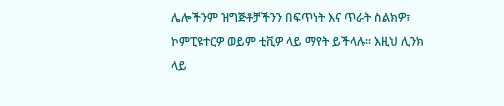ሌሎችንም ዝግጅቶቻችንን በፍጥነት እና ጥራት ስልክዎ፣ ኮምፒዩተርዎ ወይም ቲቪዎ ላይ ማየት ይችላሉ። እዚህ ሊንክ ላይ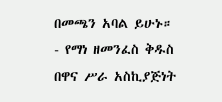በመጫን አባል ይሁኑ።
- የማነ ዘመንፈስ ቅዱስ በዋና ሥራ አስኪያጅነት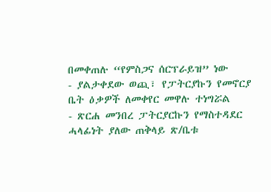በመቀጠሉ “የምስጋና ሰርፕራይዝ” ነው
- ያልታቀደው ወጪ፣ የፓትርያኩን የመኖርያ ቤት ዕቃዎች ለመቀየር መዋሉ ተነግሯል
- ጽርሐ መንበረ ፓትርያርኩን የማስተዳደር ሓላፊነት ያለው ጠቅላይ ጽ/ቤቱ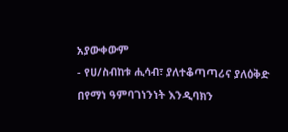አያውቀውም
- የሀ/ስብከቱ ሒሳብ፣ ያለተቆጣጣሪና ያለዕቅድ በየማነ ዓምባገነንነት እንዲባክን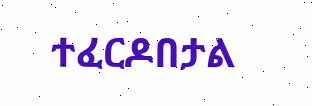ተፈርዶበታል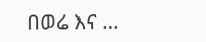በወሬ እና …